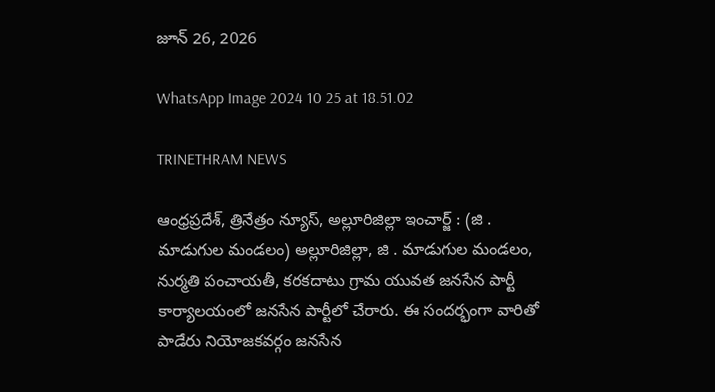జూన్ 26, 2026

WhatsApp Image 2024 10 25 at 18.51.02

TRINETHRAM NEWS

ఆంధ్రప్రదేశ్, త్రినేత్రం న్యూస్, అల్లూరిజిల్లా ఇంచార్జ్ : (జి . మాడుగుల మండలం) అల్లూరిజిల్లా, జి . మాడుగుల మండలం, నుర్మతి పంచాయతీ, కరకదాటు గ్రామ యువత జనసేన పార్టీ కార్యాలయంలో జనసేన పార్టీలో చేరారు. ఈ సందర్భంగా వారితో పాడేరు నియోజకవర్గం జనసేన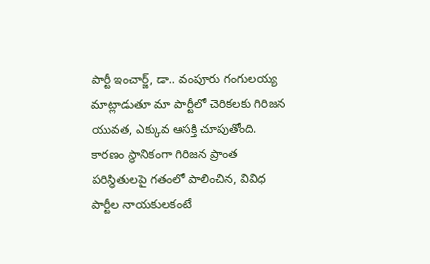పార్టీ ఇంచార్జ్, డా.. వంపూరు గంగులయ్య మాట్లాడుతూ మా పార్టీలో చెరికలకు గిరిజన యువత, ఎక్కువ ఆసక్తి చూపుతోంది. కారణం స్థానికంగా గిరిజన ప్రాంత పరిస్థితులపై గతంలో పాలించిన, వివిధ పార్టీల నాయకులకంటే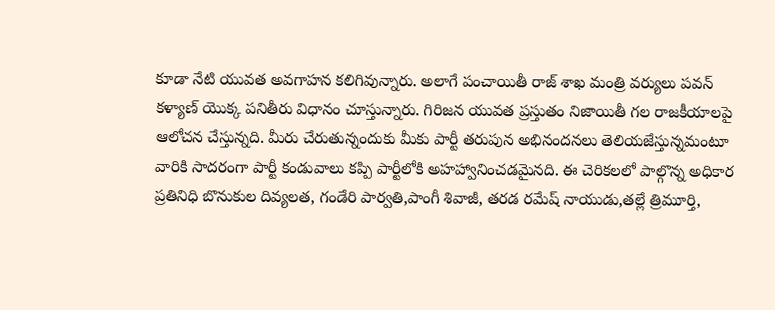కూడా నేటి యువత అవగాహన కలిగివున్నారు. అలాగే పంచాయితీ రాజ్ శాఖ మంత్రి వర్యులు పవన్ కళ్యాణ్ యొక్క పనితీరు విధానం చూస్తున్నారు. గిరిజన యువత ప్రస్తుతం నిజాయితీ గల రాజకీయాలపై ఆలోచన చేస్తున్నది. మీరు చేరుతున్నందుకు మీకు పార్టీ తరుపున అభినందనలు తెలియజేస్తున్నమంటూ వారికి సాదరంగా పార్టీ కండువాలు కప్పి పార్టీలోకి అహహ్వానించడమైనది. ఈ చెరికలలో పాల్గొన్న అధికార ప్రతినిధి బొనుకుల దివ్యలత, గండేరి పార్వతి,పాంగీ శివాజీ, తరడ రమేష్ నాయుడు,తల్లే త్రిమూర్తి,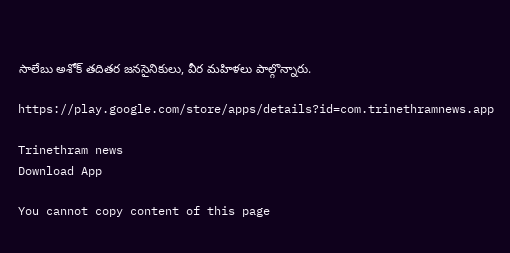సాలేబు అశోక్ తదితర జనసైనికులు, వీర మహిళలు పాల్గొన్నారు.

https://play.google.com/store/apps/details?id=com.trinethramnews.app

Trinethram news
Download App

You cannot copy content of this page